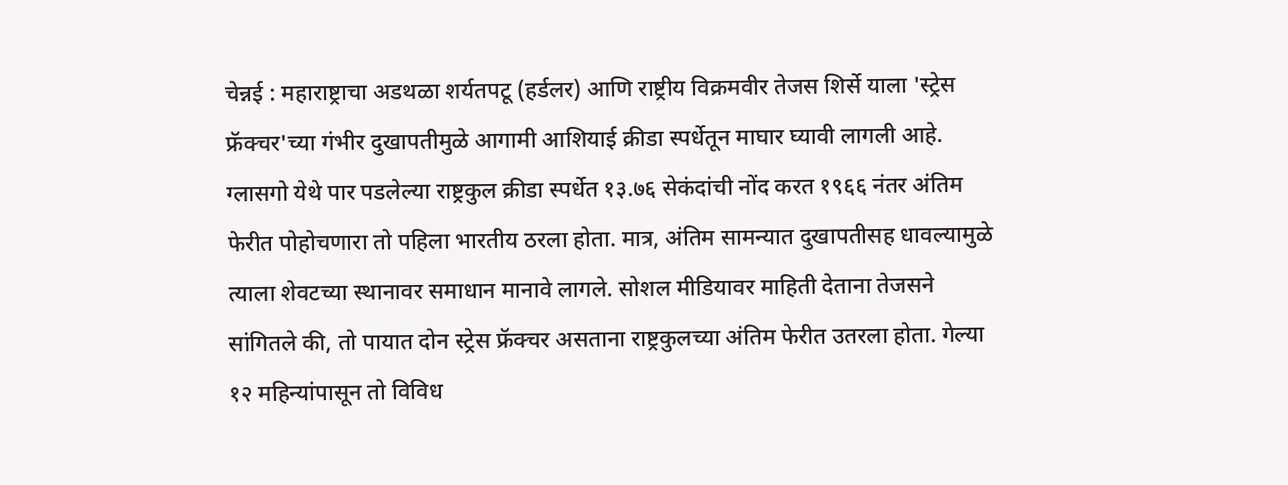चेन्नई : महाराष्ट्राचा अडथळा शर्यतपटू (हर्डलर) आणि राष्ट्रीय विक्रमवीर तेजस शिर्से याला 'स्ट्रेस फ्रॅक्चर'च्या गंभीर दुखापतीमुळे आगामी आशियाई क्रीडा स्पर्धेतून माघार घ्यावी लागली आहे. ग्लासगो येथे पार पडलेल्या राष्ट्रकुल क्रीडा स्पर्धेत १३.७६ सेकंदांची नोंद करत १९६६ नंतर अंतिम फेरीत पोहोचणारा तो पहिला भारतीय ठरला होता. मात्र, अंतिम सामन्यात दुखापतीसह धावल्यामुळे त्याला शेवटच्या स्थानावर समाधान मानावे लागले. सोशल मीडियावर माहिती देताना तेजसने सांगितले की, तो पायात दोन स्ट्रेस फ्रॅक्चर असताना राष्ट्रकुलच्या अंतिम फेरीत उतरला होता. गेल्या १२ महिन्यांपासून तो विविध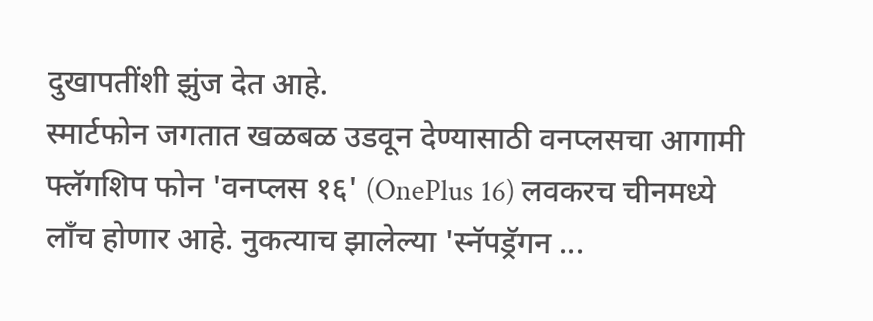दुखापतींशी झुंज देत आहे.
स्मार्टफोन जगतात खळबळ उडवून देण्यासाठी वनप्लसचा आगामी फ्लॅगशिप फोन 'वनप्लस १६' (OnePlus 16) लवकरच चीनमध्ये लाँच होणार आहे. नुकत्याच झालेल्या 'स्नॅपड्रॅगन ...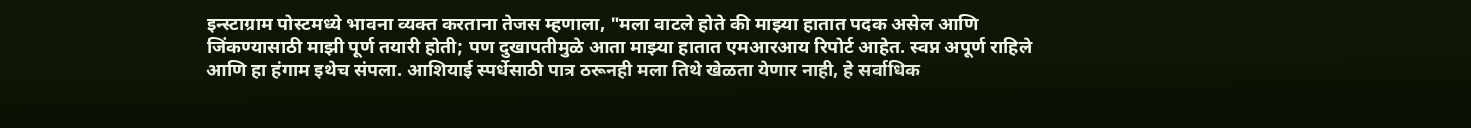इन्स्टाग्राम पोस्टमध्ये भावना व्यक्त करताना तेजस म्हणाला, "मला वाटले होते की माझ्या हातात पदक असेल आणि जिंकण्यासाठी माझी पूर्ण तयारी होती; पण दुखापतीमुळे आता माझ्या हातात एमआरआय रिपोर्ट आहेत. स्वप्न अपूर्ण राहिले आणि हा हंगाम इथेच संपला. आशियाई स्पर्धेसाठी पात्र ठरूनही मला तिथे खेळता येणार नाही, हे सर्वाधिक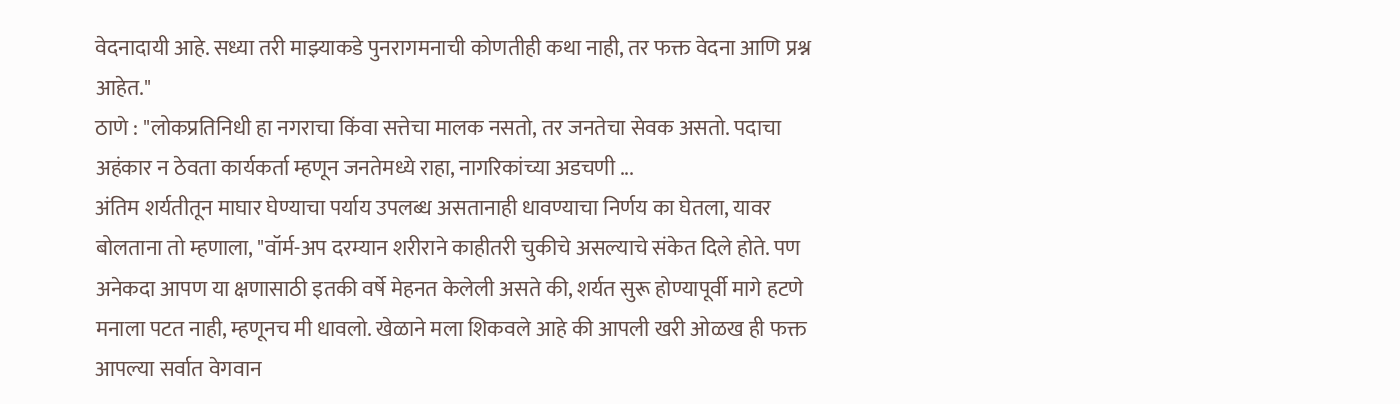वेदनादायी आहे. सध्या तरी माझ्याकडे पुनरागमनाची कोणतीही कथा नाही, तर फक्त वेदना आणि प्रश्न आहेत."
ठाणे : "लोकप्रतिनिधी हा नगराचा किंवा सत्तेचा मालक नसतो, तर जनतेचा सेवक असतो. पदाचा अहंकार न ठेवता कार्यकर्ता म्हणून जनतेमध्ये राहा, नागरिकांच्या अडचणी ...
अंतिम शर्यतीतून माघार घेण्याचा पर्याय उपलब्ध असतानाही धावण्याचा निर्णय का घेतला, यावर बोलताना तो म्हणाला, "वॉर्म-अप दरम्यान शरीराने काहीतरी चुकीचे असल्याचे संकेत दिले होते. पण अनेकदा आपण या क्षणासाठी इतकी वर्षे मेहनत केलेली असते की, शर्यत सुरू होण्यापूर्वी मागे हटणे मनाला पटत नाही, म्हणूनच मी धावलो. खेळाने मला शिकवले आहे की आपली खरी ओळख ही फक्त आपल्या सर्वात वेगवान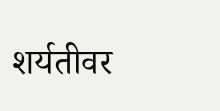शर्यतीवर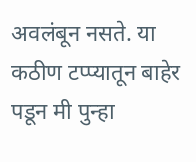अवलंबून नसते. या कठीण टप्प्यातून बाहेर पडून मी पुन्हा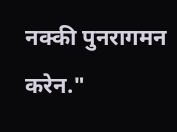नक्की पुनरागमन करेन."